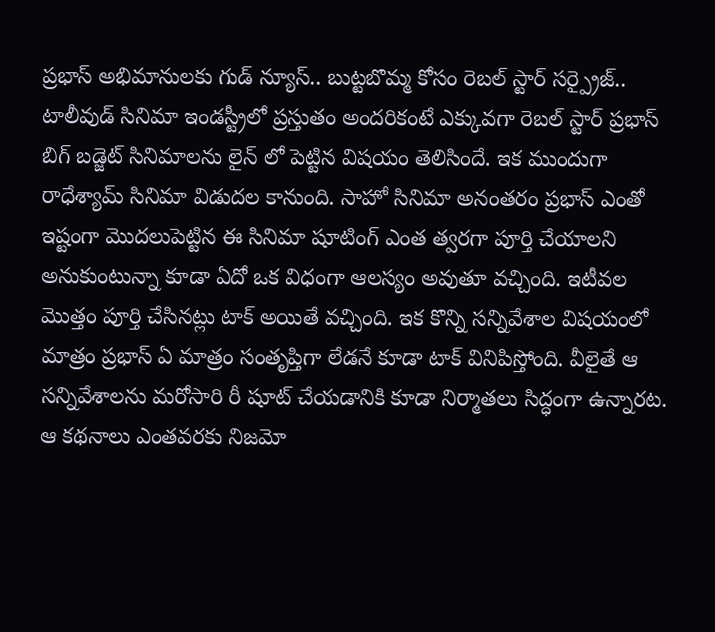ప్రభాస్ అభిమానులకు గుడ్ న్యూస్.. బుట్టబొమ్మ కోసం రెబల్ స్టార్ సర్ప్రైజ్..
టాలీవుడ్ సినిమా ఇండస్ట్రీలో ప్రస్తుతం అందరికంటే ఎక్కువగా రెబల్ స్టార్ ప్రభాస్ బిగ్ బడ్జెట్ సినిమాలను లైన్ లో పెట్టిన విషయం తెలిసిందే. ఇక ముందుగా రాధేశ్యామ్ సినిమా విడుదల కానుంది. సాహో సినిమా అనంతరం ప్రభాస్ ఎంతో ఇష్టంగా మొదలుపెట్టిన ఈ సినిమా షూటింగ్ ఎంత త్వరగా పూర్తి చేయాలని అనుకుంటున్నా కూడా ఏదో ఒక విధంగా ఆలస్యం అవుతూ వచ్చింది. ఇటీవల మొత్తం పూర్తి చేసినట్లు టాక్ అయితే వచ్చింది. ఇక కొన్ని సన్నివేశాల విషయంలో మాత్రం ప్రభాస్ ఏ మాత్రం సంతృప్తిగా లేడనే కూడా టాక్ వినిపిస్తోంది. వీలైతే ఆ సన్నివేశాలను మరోసారి రీ షూట్ చేయడానికి కూడా నిర్మాతలు సిద్ధంగా ఉన్నారట.
ఆ కథనాలు ఎంతవరకు నిజమో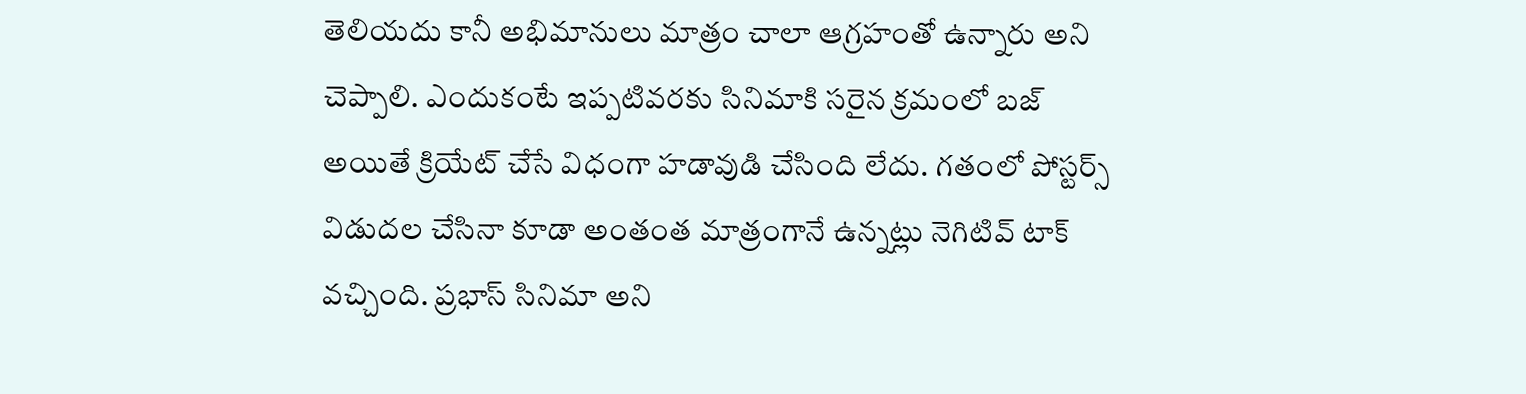తెలియదు కానీ అభిమానులు మాత్రం చాలా ఆగ్రహంతో ఉన్నారు అని చెప్పాలి. ఎందుకంటే ఇప్పటివరకు సినిమాకి సరైన క్రమంలో బజ్ అయితే క్రియేట్ చేసే విధంగా హడావుడి చేసింది లేదు. గతంలో పోస్టర్స్ విడుదల చేసినా కూడా అంతంత మాత్రంగానే ఉన్నట్లు నెగిటివ్ టాక్ వచ్చింది. ప్రభాస్ సినిమా అని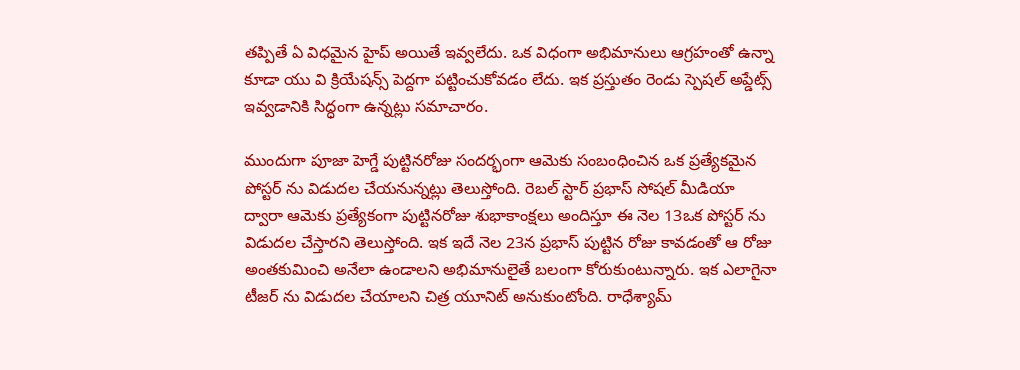తప్పితే ఏ విధమైన హైప్ అయితే ఇవ్వలేదు. ఒక విధంగా అభిమానులు ఆగ్రహంతో ఉన్నా కూడా యు వి క్రియేషన్స్ పెద్దగా పట్టించుకోవడం లేదు. ఇక ప్రస్తుతం రెండు స్పెషల్ అప్డేట్స్ ఇవ్వడానికి సిద్ధంగా ఉన్నట్లు సమాచారం.

ముందుగా పూజా హెగ్డే పుట్టినరోజు సందర్భంగా ఆమెకు సంబంధించిన ఒక ప్రత్యేకమైన పోస్టర్ ను విడుదల చేయనున్నట్లు తెలుస్తోంది. రెబల్ స్టార్ ప్రభాస్ సోషల్ మీడియా ద్వారా ఆమెకు ప్రత్యేకంగా పుట్టినరోజు శుభాకాంక్షలు అందిస్తూ ఈ నెల 13ఒక పోస్టర్ ను విడుదల చేస్తారని తెలుస్తోంది. ఇక ఇదే నెల 23న ప్రభాస్ పుట్టిన రోజు కావడంతో ఆ రోజు అంతకుమించి అనేలా ఉండాలని అభిమానులైతే బలంగా కోరుకుంటున్నారు. ఇక ఎలాగైనా టీజర్ ను విడుదల చేయాలని చిత్ర యూనిట్ అనుకుంటోంది. రాధేశ్యామ్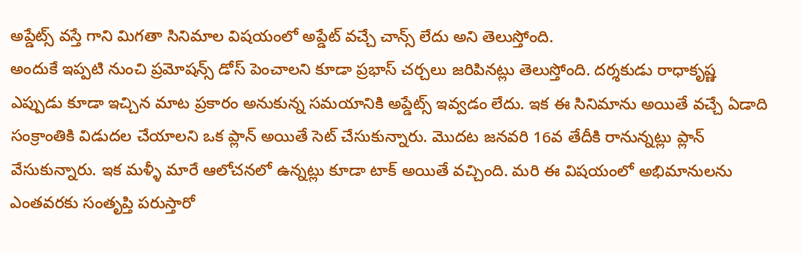అప్డేట్స్ వస్తే గాని మిగతా సినిమాల విషయంలో అప్డేట్ వచ్చే చాన్స్ లేదు అని తెలుస్తోంది.
అందుకే ఇప్పటి నుంచి ప్రమోషన్స్ డోస్ పెంచాలని కూడా ప్రభాస్ చర్చలు జరిపినట్లు తెలుస్తోంది. దర్శకుడు రాధాకృష్ణ ఎప్పుడు కూడా ఇచ్చిన మాట ప్రకారం అనుకున్న సమయానికి అప్డేట్స్ ఇవ్వడం లేదు. ఇక ఈ సినిమాను అయితే వచ్చే ఏడాది సంక్రాంతికి విడుదల చేయాలని ఒక ప్లాన్ అయితే సెట్ చేసుకున్నారు. మొదట జనవరి 16వ తేదీకి రానున్నట్లు ప్లాన్ వేసుకున్నారు. ఇక మళ్ళీ మారే ఆలోచనలో ఉన్నట్లు కూడా టాక్ అయితే వచ్చింది. మరి ఈ విషయంలో అభిమానులను ఎంతవరకు సంతృప్తి పరుస్తారో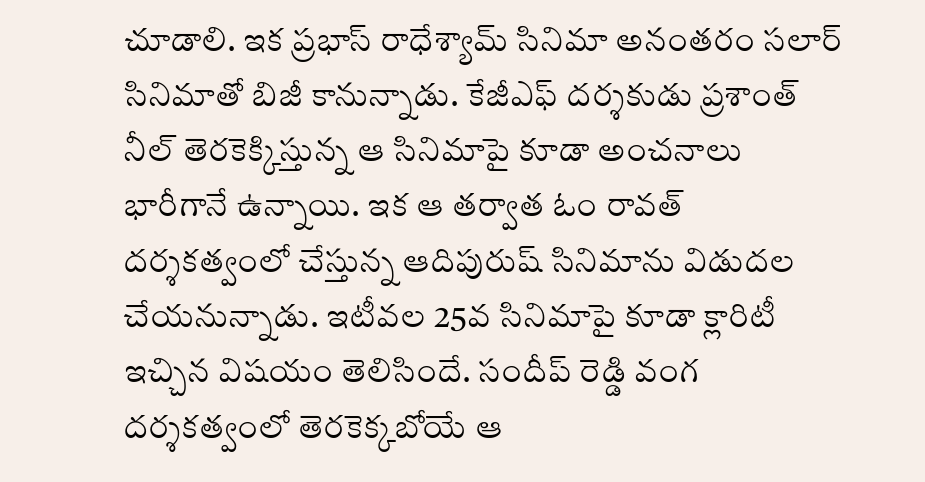చూడాలి. ఇక ప్రభాస్ రాధేశ్యామ్ సినిమా అనంతరం సలార్ సినిమాతో బిజీ కానున్నాడు. కేజీఎఫ్ దర్శకుడు ప్రశాంత్ నీల్ తెరకెక్కిస్తున్న ఆ సినిమాపై కూడా అంచనాలు భారీగానే ఉన్నాయి. ఇక ఆ తర్వాత ఓం రావత్ దర్శకత్వంలో చేస్తున్న ఆదిపురుష్ సినిమాను విడుదల చేయనున్నాడు. ఇటీవల 25వ సినిమాపై కూడా క్లారిటీ ఇచ్చిన విషయం తెలిసిందే. సందీప్ రెడ్డి వంగ దర్శకత్వంలో తెరకెక్కబోయే ఆ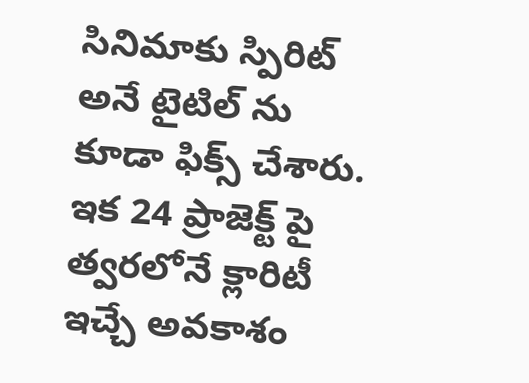సినిమాకు స్పిరిట్ అనే టైటిల్ ను కూడా ఫిక్స్ చేశారు. ఇక 24 ప్రాజెక్ట్ పై త్వరలోనే క్లారిటీ ఇచ్చే అవకాశం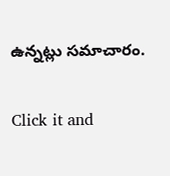ఉన్నట్లు సమాచారం.


Click it and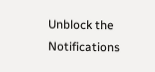Unblock the Notifications